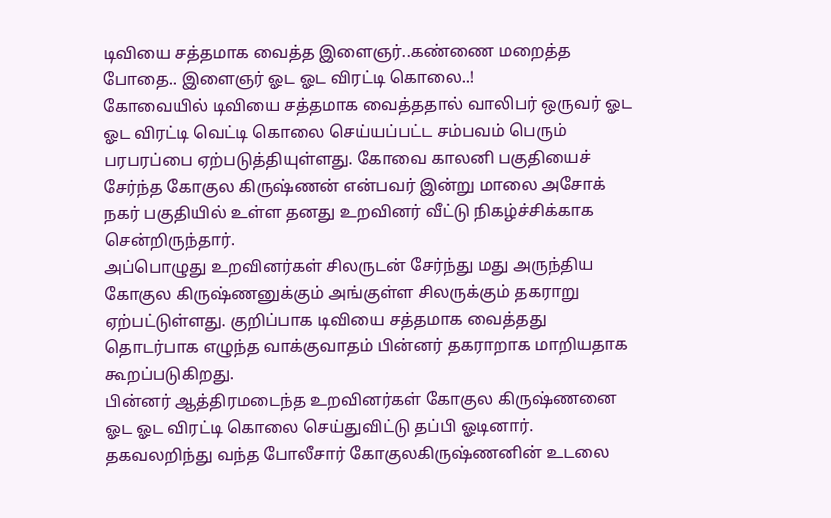டிவியை சத்தமாக வைத்த இளைஞர்..கண்ணை மறைத்த போதை.. இளைஞர் ஓட ஓட விரட்டி கொலை..!
கோவையில் டிவியை சத்தமாக வைத்ததால் வாலிபர் ஒருவர் ஓட ஓட விரட்டி வெட்டி கொலை செய்யப்பட்ட சம்பவம் பெரும் பரபரப்பை ஏற்படுத்தியுள்ளது. கோவை காலனி பகுதியைச் சேர்ந்த கோகுல கிருஷ்ணன் என்பவர் இன்று மாலை அசோக் நகர் பகுதியில் உள்ள தனது உறவினர் வீட்டு நிகழ்ச்சிக்காக சென்றிருந்தார்.
அப்பொழுது உறவினர்கள் சிலருடன் சேர்ந்து மது அருந்திய கோகுல கிருஷ்ணனுக்கும் அங்குள்ள சிலருக்கும் தகராறு ஏற்பட்டுள்ளது. குறிப்பாக டிவியை சத்தமாக வைத்தது தொடர்பாக எழுந்த வாக்குவாதம் பின்னர் தகராறாக மாறியதாக கூறப்படுகிறது.
பின்னர் ஆத்திரமடைந்த உறவினர்கள் கோகுல கிருஷ்ணனை ஓட ஓட விரட்டி கொலை செய்துவிட்டு தப்பி ஓடினார். தகவலறிந்து வந்த போலீசார் கோகுலகிருஷ்ணனின் உடலை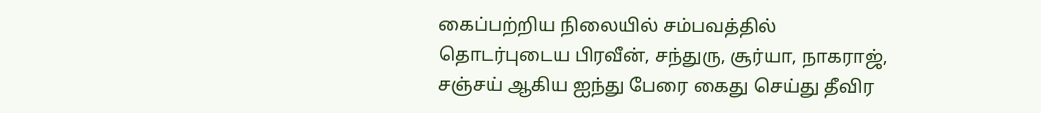கைப்பற்றிய நிலையில் சம்பவத்தில் தொடர்புடைய பிரவீன், சந்துரு, சூர்யா, நாகராஜ், சஞ்சய் ஆகிய ஐந்து பேரை கைது செய்து தீவிர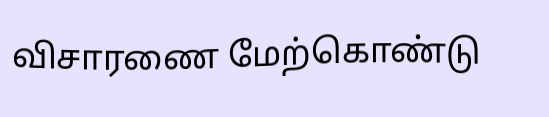விசாரணை மேற்கொண்டு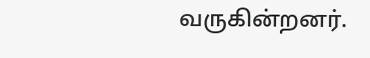வருகின்றனர்.